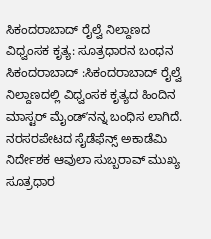ಸಿಕಂದರಾಬಾದ್ ರೈಲ್ವೆ ನಿಲ್ದಾಣದ ವಿಧ್ವಂಸಕ ಕೃತ್ಯ: ಸೂತ್ರಧಾರನ ಬಂಧನ
ಸಿಕಂದರಾಬಾದ್ :ಸಿಕಂದರಾಬಾದ್ ರೈಲ್ವೆ ನಿಲ್ದಾಣದಲ್ಲಿ ವಿಧ್ವಂಸಕ ಕೃತ್ಯದ ಹಿಂದಿನ ಮಾಸ್ಟರ್ ಮೈಂಡ್ʼನನ್ನ ಬಂಧಿಸ ಲಾಗಿದೆ. ನರಸರಪೇಟದ ಸೈಡೆಫೆನ್ಸ್ ಅಕಾಡೆಮಿ ನಿರ್ದೇಶಕ ಆವುಲಾ ಸುಬ್ಬರಾವ್ ಮುಖ್ಯ ಸೂತ್ರಧಾರ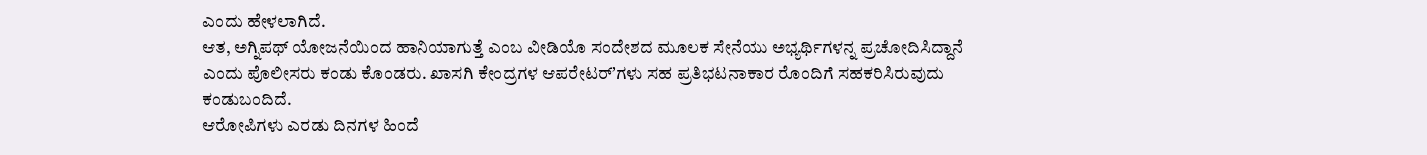ಎಂದು ಹೇಳಲಾಗಿದೆ.
ಆತ, ಅಗ್ನಿಪಥ್‌ ಯೋಜನೆಯಿಂದ ಹಾನಿಯಾಗುತ್ತೆ ಎಂಬ ವೀಡಿಯೊ ಸಂದೇಶದ ಮೂಲಕ ಸೇನೆಯು ಅಭ್ಯರ್ಥಿಗಳನ್ನ ಪ್ರಚೋದಿಸಿದ್ದಾನೆ ಎಂದು ಪೊಲೀಸರು ಕಂಡು ಕೊಂಡರು. ಖಾಸಗಿ ಕೇಂದ್ರಗಳ ಆಪರೇಟರ್ʼಗಳು ಸಹ ಪ್ರತಿಭಟನಾಕಾರ ರೊಂದಿಗೆ ಸಹಕರಿಸಿರುವುದು ಕಂಡುಬಂದಿದೆ.
ಆರೋಪಿಗಳು ಎರಡು ದಿನಗಳ ಹಿಂದೆ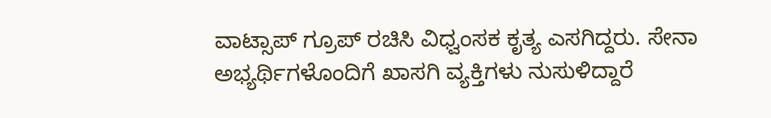ವಾಟ್ಸಾಪ್ ಗ್ರೂಪ್ ರಚಿಸಿ ವಿಧ್ವಂಸಕ ಕೃತ್ಯ ಎಸಗಿದ್ದರು. ಸೇನಾ ಅಭ್ಯರ್ಥಿಗಳೊಂದಿಗೆ ಖಾಸಗಿ ವ್ಯಕ್ತಿಗಳು ನುಸುಳಿದ್ದಾರೆ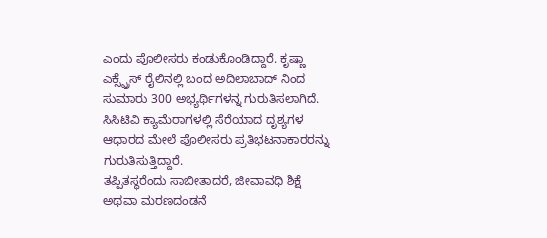ಎಂದು ಪೊಲೀಸರು ಕಂಡುಕೊಂಡಿದ್ದಾರೆ. ಕೃಷ್ಣಾ ಎಕ್ಸ್ಪ್ರೆಸ್ ರೈಲಿನಲ್ಲಿ ಬಂದ ಅದಿಲಾಬಾದ್‌ ನಿಂದ ಸುಮಾರು 300 ಅಭ್ಯರ್ಥಿಗಳನ್ನ ಗುರುತಿಸಲಾಗಿದೆ. ಸಿಸಿಟಿವಿ ಕ್ಯಾಮೆರಾಗಳಲ್ಲಿ ಸೆರೆಯಾದ ದೃಶ್ಯಗಳ ಆಧಾರದ ಮೇಲೆ ಪೊಲೀಸರು ಪ್ರತಿಭಟನಾಕಾರರನ್ನು ಗುರುತಿಸುತ್ತಿದ್ದಾರೆ.
ತಪ್ಪಿತಸ್ಥರೆಂದು ಸಾಬೀತಾದರೆ, ಜೀವಾವಧಿ ಶಿಕ್ಷೆ ಅಥವಾ ಮರಣದಂಡನೆ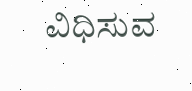ವಿಧಿಸುವ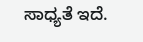ಸಾಧ್ಯತೆ ಇದೆ.